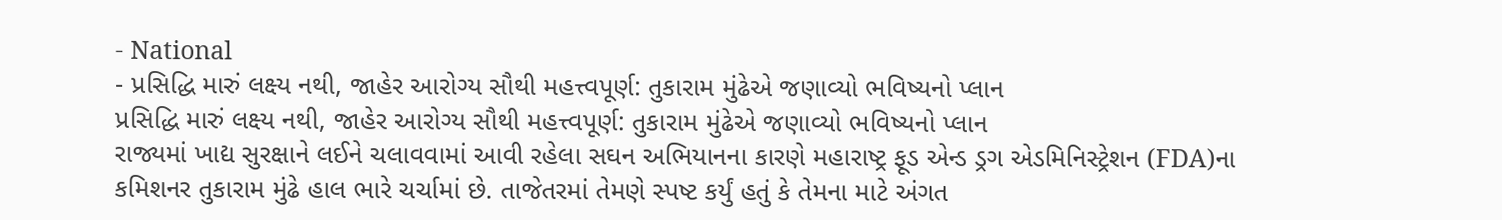- National
- પ્રસિદ્ધિ મારું લક્ષ્ય નથી, જાહેર આરોગ્ય સૌથી મહત્ત્વપૂર્ણ: તુકારામ મુંઢેએ જણાવ્યો ભવિષ્યનો પ્લાન
પ્રસિદ્ધિ મારું લક્ષ્ય નથી, જાહેર આરોગ્ય સૌથી મહત્ત્વપૂર્ણ: તુકારામ મુંઢેએ જણાવ્યો ભવિષ્યનો પ્લાન
રાજ્યમાં ખાદ્ય સુરક્ષાને લઈને ચલાવવામાં આવી રહેલા સઘન અભિયાનના કારણે મહારાષ્ટ્ર ફૂડ એન્ડ ડ્રગ એડમિનિસ્ટ્રેશન (FDA)ના કમિશનર તુકારામ મુંઢે હાલ ભારે ચર્ચામાં છે. તાજેતરમાં તેમણે સ્પષ્ટ કર્યું હતું કે તેમના માટે અંગત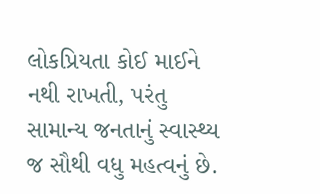લોકપ્રિયતા કોઈ માઈને નથી રાખતી, પરંતુ સામાન્ય જનતાનું સ્વાસ્થ્ય જ સૌથી વધુ મહત્વનું છે.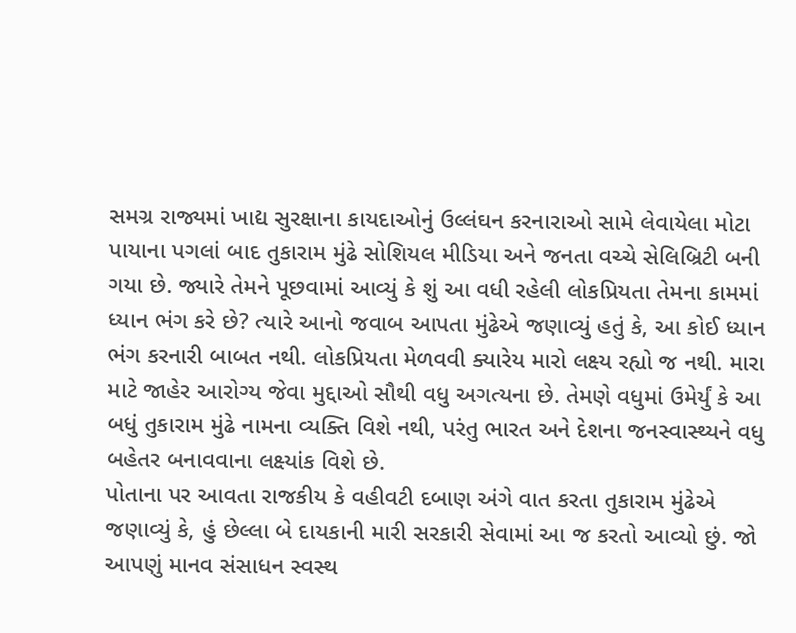સમગ્ર રાજ્યમાં ખાદ્ય સુરક્ષાના કાયદાઓનું ઉલ્લંઘન કરનારાઓ સામે લેવાયેલા મોટા પાયાના પગલાં બાદ તુકારામ મુંઢે સોશિયલ મીડિયા અને જનતા વચ્ચે સેલિબ્રિટી બની ગયા છે. જ્યારે તેમને પૂછવામાં આવ્યું કે શું આ વધી રહેલી લોકપ્રિયતા તેમના કામમાં ધ્યાન ભંગ કરે છે? ત્યારે આનો જવાબ આપતા મુંઢેએ જણાવ્યું હતું કે, આ કોઈ ધ્યાન ભંગ કરનારી બાબત નથી. લોકપ્રિયતા મેળવવી ક્યારેય મારો લક્ષ્ય રહ્યો જ નથી. મારા માટે જાહેર આરોગ્ય જેવા મુદ્દાઓ સૌથી વધુ અગત્યના છે. તેમણે વધુમાં ઉમેર્યું કે આ બધું તુકારામ મુંઢે નામના વ્યક્તિ વિશે નથી, પરંતુ ભારત અને દેશના જનસ્વાસ્થ્યને વધુ બહેતર બનાવવાના લક્ષ્યાંક વિશે છે.
પોતાના પર આવતા રાજકીય કે વહીવટી દબાણ અંગે વાત કરતા તુકારામ મુંઢેએ જણાવ્યું કે, હું છેલ્લા બે દાયકાની મારી સરકારી સેવામાં આ જ કરતો આવ્યો છું. જો આપણું માનવ સંસાધન સ્વસ્થ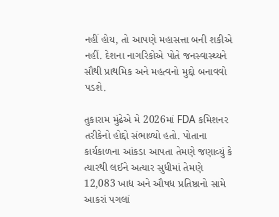નહીં હોય, તો આપણે મહાસત્તા બની શકીએ નહીં. દેશના નાગરિકોએ પોતે જનસ્વાસ્થ્યને સૌથી પ્રાથમિક અને મહત્વનો મુદ્દો બનાવવો પડશે.

તુકારામ મુંઢેએ મે 2026માં FDA કમિશનર તરીકેનો હોદ્દો સંભાળ્યો હતો. પોતાના કાર્યકાળના આંકડા આપતા તેમણે જણાવ્યું કે ત્યારથી લઈને અત્યાર સુધીમાં તેમણે 12,083 ખાદ્ય અને ઔષધ પ્રતિષ્ઠાનો સામે આકરાં પગલાં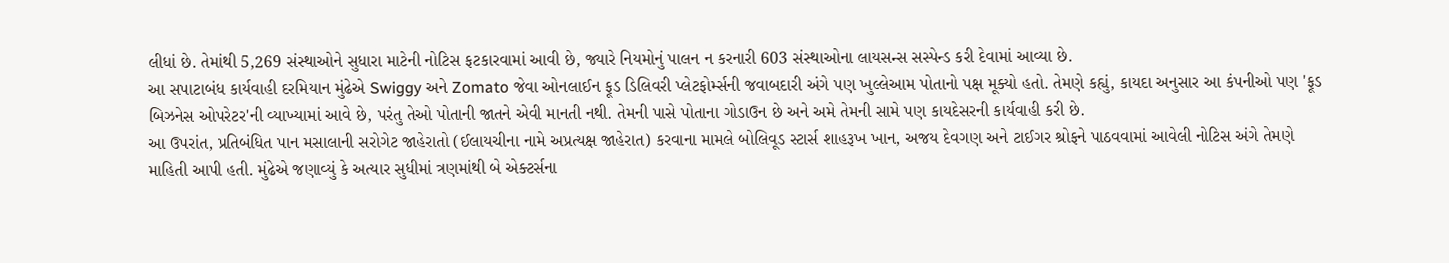લીધાં છે. તેમાંથી 5,269 સંસ્થાઓને સુધારા માટેની નોટિસ ફટકારવામાં આવી છે, જ્યારે નિયમોનું પાલન ન કરનારી 603 સંસ્થાઓના લાયસન્સ સસ્પેન્ડ કરી દેવામાં આવ્યા છે.
આ સપાટાબંધ કાર્યવાહી દરમિયાન મુંઢેએ Swiggy અને Zomato જેવા ઓનલાઈન ફૂડ ડિલિવરી પ્લેટફોર્મ્સની જવાબદારી અંગે પણ ખુલ્લેઆમ પોતાનો પક્ષ મૂક્યો હતો. તેમણે કહ્યું, કાયદા અનુસાર આ કંપનીઓ પણ 'ફૂડ બિઝનેસ ઓપરેટર'ની વ્યાખ્યામાં આવે છે, પરંતુ તેઓ પોતાની જાતને એવી માનતી નથી. તેમની પાસે પોતાના ગોડાઉન છે અને અમે તેમની સામે પણ કાયદેસરની કાર્યવાહી કરી છે.
આ ઉપરાંત, પ્રતિબંધિત પાન મસાલાની સરોગેટ જાહેરાતો (ઈલાયચીના નામે અપ્રત્યક્ષ જાહેરાત) કરવાના મામલે બોલિવૂડ સ્ટાર્સ શાહરૂખ ખાન, અજય દેવગણ અને ટાઈગર શ્રોફને પાઠવવામાં આવેલી નોટિસ અંગે તેમણે માહિતી આપી હતી. મુંઢેએ જણાવ્યું કે અત્યાર સુધીમાં ત્રણમાંથી બે એક્ટર્સના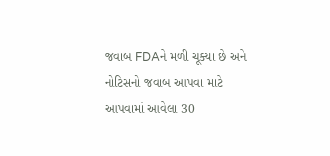જવાબ FDAને મળી ચૂક્યા છે અને નોટિસનો જવાબ આપવા માટે આપવામાં આવેલા 30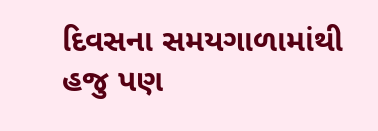દિવસના સમયગાળામાંથી હજુ પણ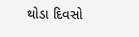થોડા દિવસો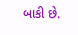બાકી છે.